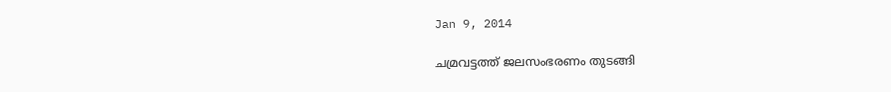Jan 9, 2014

ചമ്രവട്ടത്ത് ജലസംഭരണം തുടങ്ങി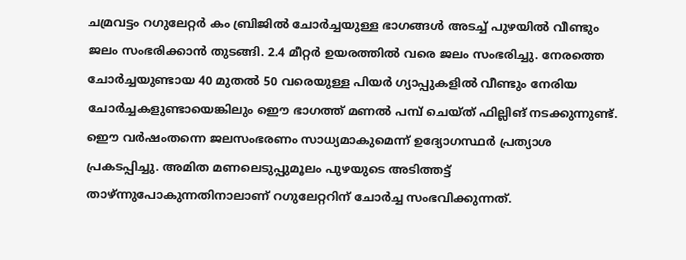ചമ്രവട്ടം റഗുലേറ്റര്‍ കം ബ്രിജില്‍ ചോര്‍ച്ചയുള്ള ഭാഗങ്ങള്‍ അടച്ച് പുഴയില്‍ വീണ്ടും ജലം സംഭരിക്കാന്‍ തുടങ്ങി. 2.4 മീറ്റര്‍ ഉയരത്തില്‍ വരെ ജലം സംഭരിച്ചു. നേരത്തെ ചോര്‍ച്ചയുണ്ടായ 40 മുതല്‍ 50 വരെയുള്ള പിയര്‍ ഗ്യാപ്പുകളില്‍ വീണ്ടും നേരിയ ചോര്‍ച്ചകളുണ്ടായെങ്കിലും ഇൌ ഭാഗത്ത് മണല്‍ പമ്പ് ചെയ്ത് ഫില്ലിങ് നടക്കുന്നുണ്ട്. ഇൌ വര്‍ഷംതന്നെ ജലസംഭരണം സാധ്യമാകുമെന്ന് ഉദ്യോഗസ്ഥര്‍ പ്രത്യാശ പ്രകടപ്പിച്ചു. അമിത മണലെടുപ്പുമൂലം പുഴയുടെ അടിത്തട്ട് താഴ്ന്നുപോകുന്നതിനാലാണ് റഗുലേറ്ററിന് ചോര്‍ച്ച സംഭവിക്കുന്നത്.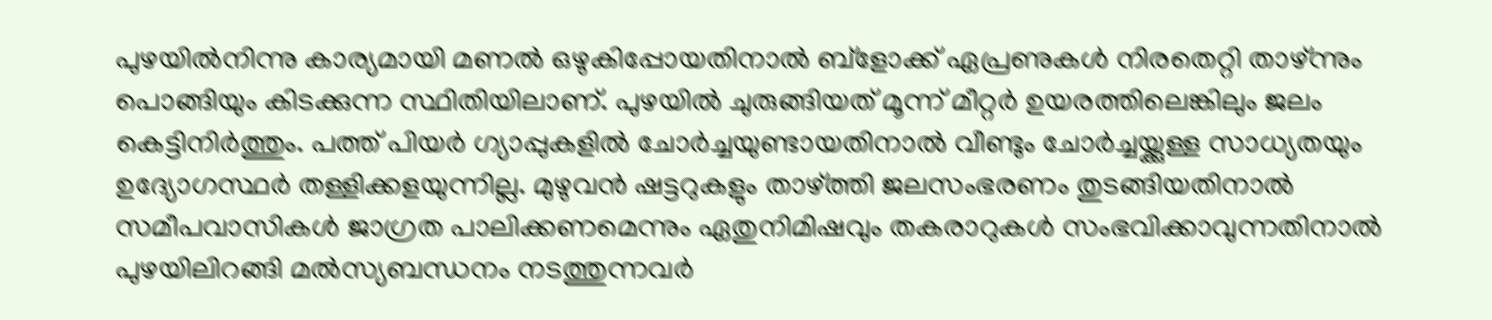പുഴയില്‍നിന്നു കാര്യമായി മണല്‍ ഒഴുകിപ്പോയതിനാല്‍ ബ്ളോക്ക് ഏപ്രണുകള്‍ നിരതെറ്റി താഴ്ന്നും പൊങ്ങിയും കിടക്കുന്ന സ്ഥിതിയിലാണ്. പുഴയില്‍ ചുരുങ്ങിയത് മൂന്ന് മീറ്റര്‍ ഉയരത്തിലെങ്കിലും ജലം കെട്ടിനിര്‍ത്തും. പത്ത് പിയര്‍ ഗ്യാപ്പുകളില്‍ ചോര്‍ച്ചയുണ്ടായതിനാല്‍ വീണ്ടും ചോര്‍ച്ചയ്ക്കുള്ള സാധ്യതയും ഉദ്യോഗസ്ഥര്‍ തള്ളിക്കളയുന്നില്ല. മുഴുവന്‍ ഷട്ടറുകളും താഴ്ത്തി ജലസംഭരണം തുടങ്ങിയതിനാല്‍ സമീപവാസികള്‍ ജാഗ്രത പാലിക്കണമെന്നും ഏതുനിമിഷവും തകരാറുകള്‍ സംഭവിക്കാവുന്നതിനാല്‍ പുഴയിലിറങ്ങി മല്‍സ്യബന്ധനം നടത്തുന്നവര്‍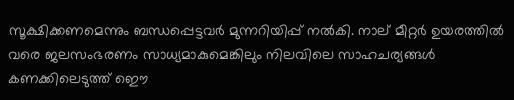സൂക്ഷിക്കണമെന്നും ബന്ധപ്പെട്ടവര്‍ മുന്നറിയിപ്പ് നല്‍കി. നാല് മീറ്റര്‍ ഉയരത്തില്‍ വരെ ജലസംഭരണം സാധ്യമാകുമെങ്കിലും നിലവിലെ സാഹചര്യങ്ങള്‍ കണക്കിലെടുത്ത് ഇൌ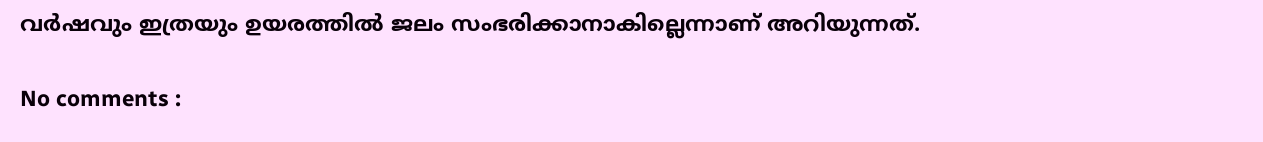വര്‍ഷവും ഇത്രയും ഉയരത്തില്‍ ജലം സംഭരിക്കാനാകില്ലെന്നാണ് അറിയുന്നത്.

No comments :